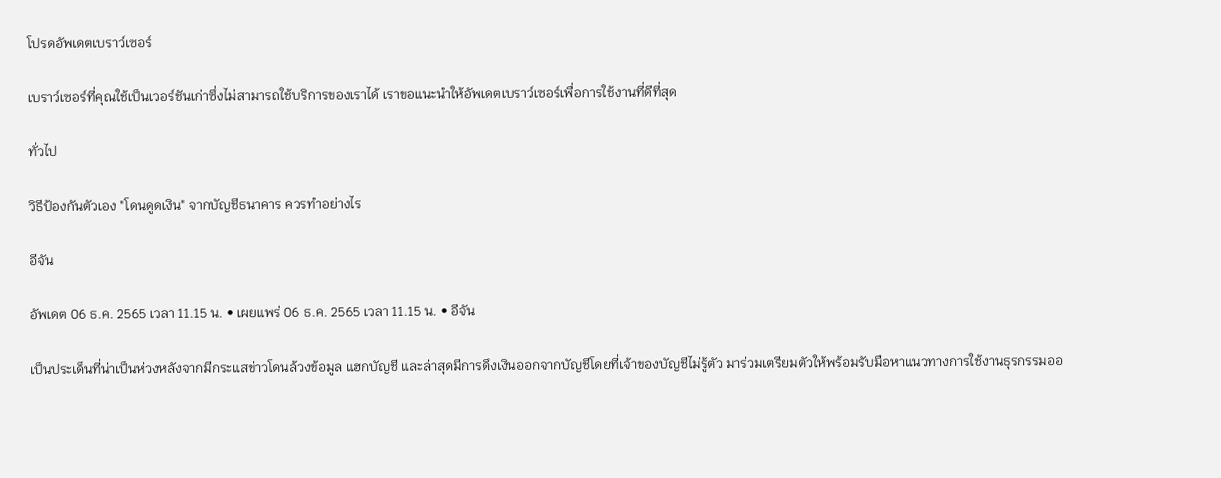โปรดอัพเดตเบราว์เซอร์

เบราว์เซอร์ที่คุณใช้เป็นเวอร์ชันเก่าซึ่งไม่สามารถใช้บริการของเราได้ เราขอแนะนำให้อัพเดตเบราว์เซอร์เพื่อการใช้งานที่ดีที่สุด

ทั่วไป

วิธีป้องกันตัวเอง "โดนดูดเงิน" จากบัญชีธนาคาร ควรทำอย่างไร

อีจัน

อัพเดต 06 ธ.ค. 2565 เวลา 11.15 น. • เผยแพร่ 06 ธ.ค. 2565 เวลา 11.15 น. • อีจัน

เป็นประเด็นที่น่าเป็นห่วงหลังจากมีกระแสข่าวโดนล้วงข้อมูล แฮกบัญชี และล่าสุดมีการดึงเงินออกจากบัญชีโดยที่เจ้าของบัญชีไม่รู้ตัว มาร่วมเตรียมตัวให้พร้อมรับมือหาแนวทางการใช้งานธุรกรรมออ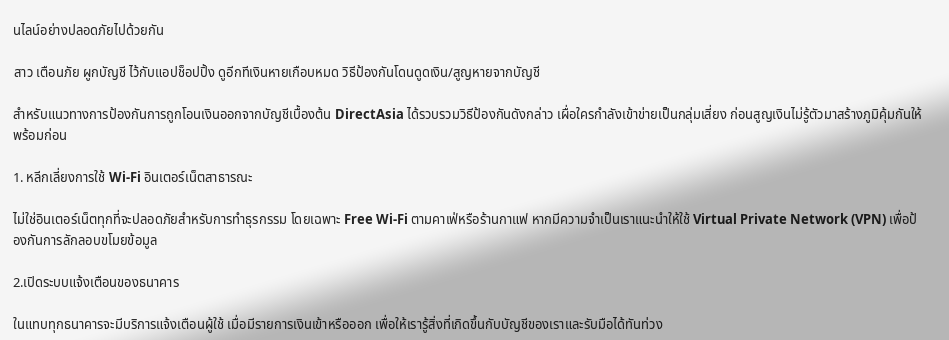นไลน์อย่างปลอดภัยไปด้วยกัน

สาว เตือนภัย ผูกบัญชี ไว้กับแอปช็อปปิ้ง ดูอีกทีเงินหายเกือบหมด วิธีป้องกันโดนดูดเงิน/สูญหายจากบัญชี

สำหรับแนวทางการป้องกันการถูกโอนเงินออกจากบัญชีเบื้องต้น DirectAsia ได้รวบรวมวิธีป้องกันดังกล่าว เผื่อใครกำลังเข้าข่ายเป็นกลุ่มเสี่ยง ก่อนสูญเงินไม่รู้ตัวมาสร้างภูมิคุ้มกันให้พร้อมก่อน

1. หลีกเลี่ยงการใช้ Wi-Fi อินเตอร์เน็ตสาธารณะ

ไม่ใช่อินเตอร์เน็ตทุกที่จะปลอดภัยสำหรับการทำธุรกรรม โดยเฉพาะ Free Wi-Fi ตามคาเฟ่หรือร้านกาแฟ หากมีความจำเป็นเราแนะนำให้ใช้ Virtual Private Network (VPN) เพื่อป้องกันการลักลอบขโมยข้อมูล

2.เปิดระบบแจ้งเตือนของธนาคาร

ในแทบทุกธนาคารจะมีบริการแจ้งเตือนผู้ใช้ เมื่อมีรายการเงินเข้าหรือออก เพื่อให้เรารู้สิ่งที่เกิดขึ้นกับบัญชีของเราและรับมือได้ทันท่วง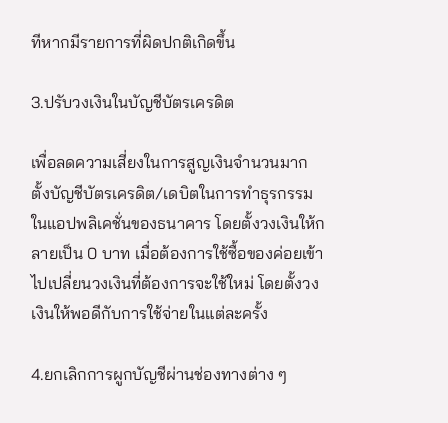ทีหากมีรายการที่ผิดปกติเกิดขึ้น

3.ปรับวงเงินในบัญชีบัตรเครดิต

เพื่อลดความเสี่ยงในการสูญเงินจำนวนมาก ตั้งบัญชีบัตรเครดิต/เดบิตในการทำธุรกรรมในแอปพลิเคชั่นของธนาคาร โดยตั้งวงเงินให้กลายเป็น 0 บาท เมื่อต้องการใช้ซื้อของค่อยเข้าไปเปลี่ยนวงเงินที่ต้องการจะใช้ใหม่ โดยตั้งวงเงินให้พอดีกับการใช้จ่ายในแต่ละครั้ง

4.ยกเลิกการผูกบัญชีผ่านช่องทางต่าง ๆ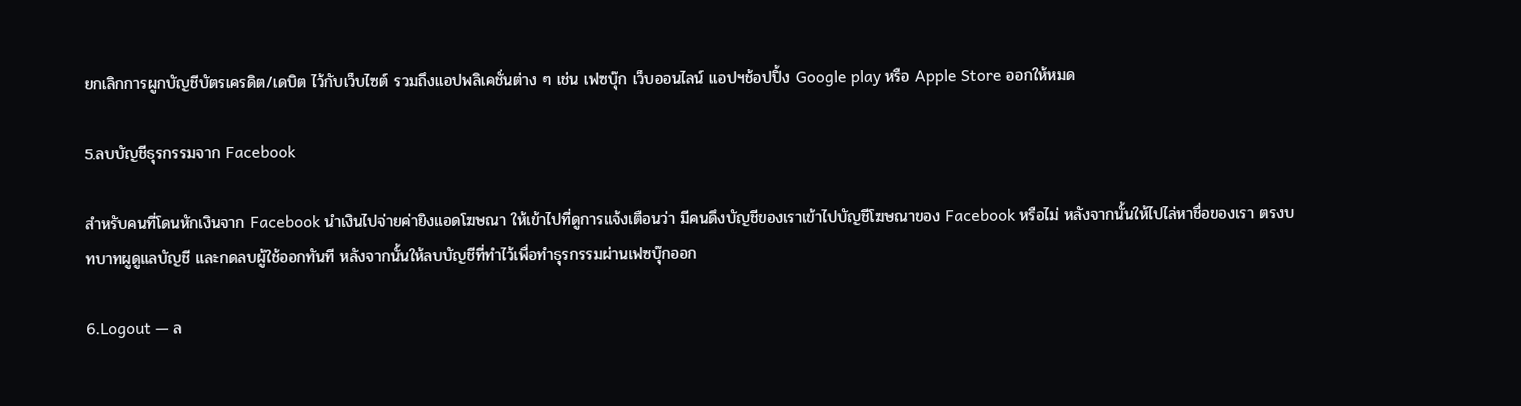ยกเลิกการผูกบัญชีบัตรเครดิต/เดบิต ไว้กับเว็บไซต์ รวมถึงแอปพลิเคชั่นต่าง ๆ เช่น เฟซบุ๊ก เว็บออนไลน์ แอปฯช้อปปิ้ง Google play หรือ Apple Store ออกให้หมด

5.ลบบัญชีธุรกรรมจาก Facebook

สำหรับคนที่โดนหักเงินจาก Facebook นำเงินไปจ่ายค่ายิงแอดโฆษณา ให้เข้าไปที่ดูการแจ้งเตือนว่า มีคนดึงบัญชีของเราเข้าไปบัญชีโฆษณาของ Facebook หรือไม่ หลังจากนั้นให้ไปไล่หาชื่อของเรา ตรงบทบาทผูดูแลบัญชี และกดลบผู้ใช้ออกทันที หลังจากนั้นให้ลบบัญชีที่ทำไว้เพื่อทำธุรกรรมผ่านเฟซบุ๊กออก

6.Logout — ล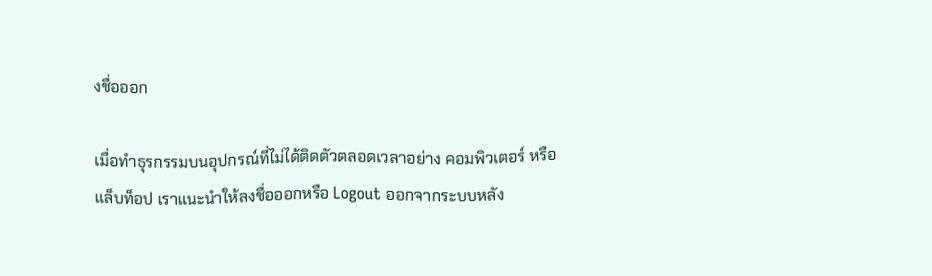งชื่อออก

เมื่อทำธุรกรรมบนอุปกรณ์ที่ไม่ได้ติดตัวตลอดเวลาอย่าง คอมพิวเตอร์ หรือแล็บท็อป เราแนะนำให้ลงชื่อออกหรือ Logout ออกจากระบบหลัง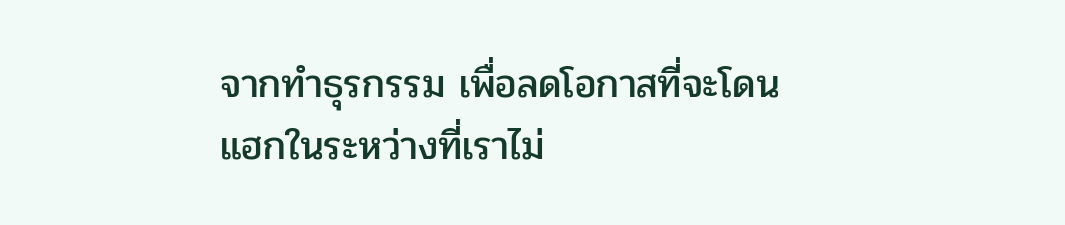จากทำธุรกรรม เพื่อลดโอกาสที่จะโดนแฮกในระหว่างที่เราไม่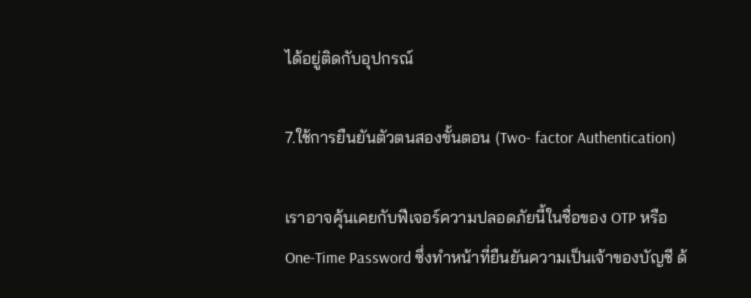ได้อยู่ติดกับอุปกรณ์

7.ใช้การยืนยันตัวตนสองขั้นตอน (Two- factor Authentication)

เราอาจคุ้นเคยกับฟีเจอร์ความปลอดภัยนี้ในชื่อของ OTP หรือ One-Time Password ซึ่งทำหน้าที่ยืนยันความเป็นเจ้าของบัญชี ด้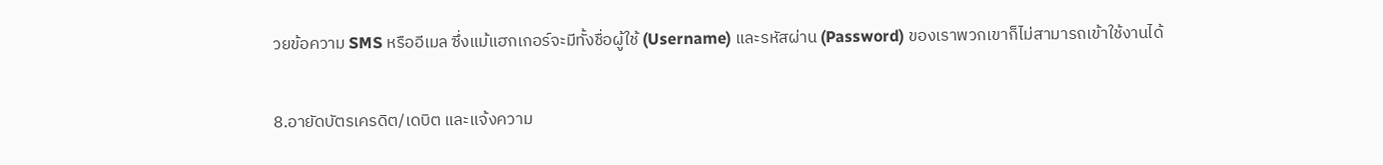วยข้อความ SMS หรืออีเมล ซึ่งแม้แฮกเกอร์จะมีทั้งชื่อผู้ใช้ (Username) และรหัสผ่าน (Password) ของเราพวกเขาก็ไม่สามารถเข้าใช้งานได้

8.อายัดบัตรเครดิต/เดบิต และแจ้งความ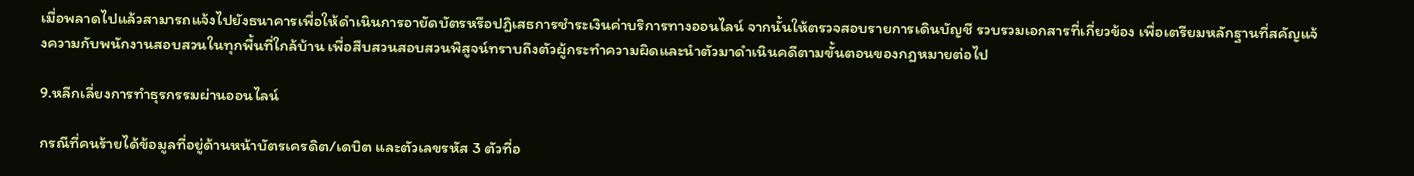เมื่อพลาดไปแล้วสามารถแจ้งไปยังธนาคารเพื่อให้ดำเนินการอายัดบัตรหรือปฎิเสธการชำระเงินค่าบริการทางออนไลน์ จากนั้นให้ตรวจสอบรายการเดินบัญชี รวบรวมเอกสารที่เกี่ยวข้อง เพื่อเตรียมหลักฐานที่สคัญแจ้งความกับพนักงานสอบสวนในทุกพื้นที่ใกล้บ้าน เพื่อสืบสวนสอบสวนพิสูจน์ทราบถึงตัวผู้กระทำความผิดและนำตัวมาดำเนินคดีตามขั้นตอนของกฎหมายต่อไป

9.หลีกเลี่ยงการทำธุรกรรมผ่านออนไลน์

กรณีที่คนร้ายได้ข้อมูลที่อยู่ด้านหน้าบัตรเครดิต/เดบิต และตัวเลขรหัส 3 ตัวที่อ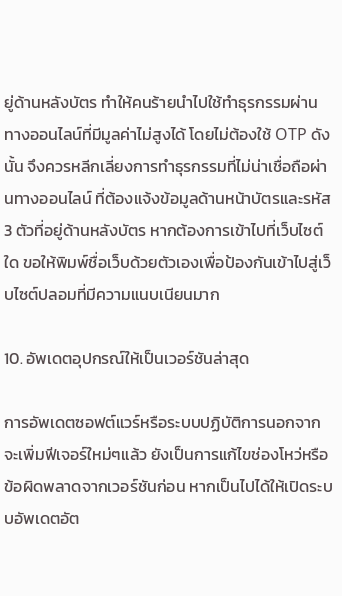ยู่ด้านหลังบัตร ทำให้คนร้ายนำไปใช้ทำธุรกรรมผ่านทางออนไลน์ที่มีมูลค่าไม่สูงได้ โดยไม่ต้องใช้ OTP ดังนั้น จึงควรหลีกเลี่ยงการทำธุรกรรมที่ไม่น่าเชื่อถือผ่านทางออนไลน์ ที่ต้องแจ้งข้อมูลด้านหน้าบัตรและรหัส 3 ตัวที่อยู่ด้านหลังบัตร หากต้องการเข้าไปที่เว็บไซต์ใด ขอให้พิมพ์ชื่อเว็บด้วยตัวเองเพื่อป้องกันเข้าไปสู่เว็บไซต์ปลอมที่มีความแนบเนียนมาก

10. อัพเดตอุปกรณ์ให้เป็นเวอร์ชันล่าสุด

การอัพเดตซอฟต์แวร์หรือระบบปฏิบัติการนอกจากจะเพิ่มฟีเจอร์ใหม่ๆแล้ว ยังเป็นการแก้ไขช่องโหว่หรือข้อผิดพลาดจากเวอร์ชันก่อน หากเป็นไปได้ให้เปิดระบบอัพเดตอัต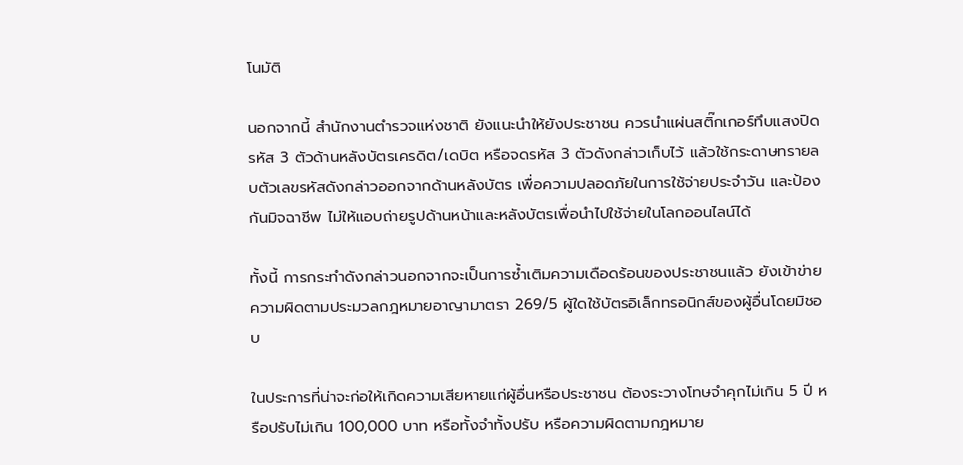โนมัติ

นอกจากนี้ สำนักงานตำรวจแห่งชาติ ยังแนะนำให้ยังประชาชน ควรนำแผ่นสติ๊กเกอร์ทึบแสงปิดรหัส 3 ตัวด้านหลังบัตรเครดิต/เดบิต หรือจดรหัส 3 ตัวดังกล่าวเก็บไว้ แล้วใช้กระดาษทรายลบตัวเลขรหัสดังกล่าวออกจากด้านหลังบัตร เพื่อความปลอดภัยในการใช้จ่ายประจำวัน และป้องกันมิจฉาชีพ ไม่ให้แอบถ่ายรูปด้านหน้าและหลังบัตรเพื่อนำไปใช้จ่ายในโลกออนไลน์ได้

ทั้งนี้ การกระทำดังกล่าวนอกจากจะเป็นการซ้ำเติมความเดือดร้อนของประชาชนแล้ว ยังเข้าข่ายความผิดตามประมวลกฎหมายอาญามาตรา 269/5 ผู้ใดใช้บัตรอิเล็กทรอนิกส์ของผู้อื่นโดยมิชอบ

ในประการที่น่าจะก่อให้เกิดความเสียหายแก่ผู้อื่นหรือประชาชน ต้องระวางโทษจำคุกไม่เกิน 5 ปี หรือปรับไม่เกิน 100,000 บาท หรือทั้งจำทั้งปรับ หรือความผิดตามกฎหมาย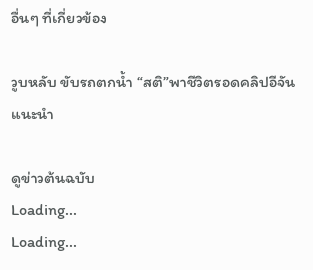อื่นๆ ที่เกี่ยวข้อง

วูบหลับ ขับรถตกน้ำ “สติ”พาชีวิตรอดคลิปอีจันแนะนำ

ดูข่าวต้นฉบับ
Loading...
Loading...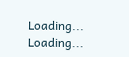Loading...
Loading...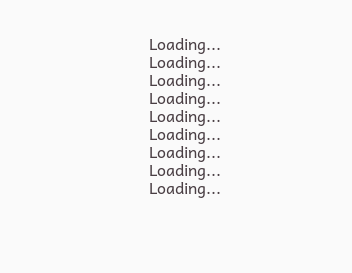Loading...
Loading...
Loading...
Loading...
Loading...
Loading...
Loading...
Loading...
Loading...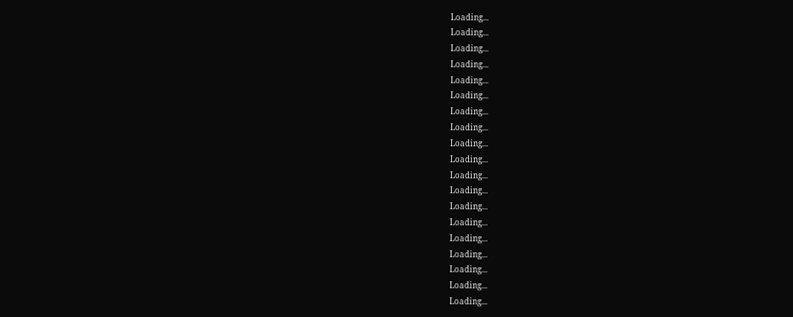Loading...
Loading...
Loading...
Loading...
Loading...
Loading...
Loading...
Loading...
Loading...
Loading...
Loading...
Loading...
Loading...
Loading...
Loading...
Loading...
Loading...
Loading...
Loading...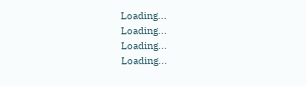Loading...
Loading...
Loading...
Loading...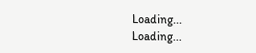Loading...
Loading...